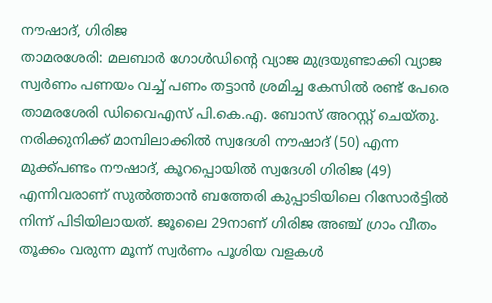നൗഷാദ്, ഗിരിജ
താമരശേരി: മലബാർ ഗോൾഡിന്റെ വ്യാജ മുദ്രയുണ്ടാക്കി വ്യാജ സ്വർണം പണയം വച്ച് പണം തട്ടാൻ ശ്രമിച്ച കേസിൽ രണ്ട് പേരെ താമരശേരി ഡിവൈഎസ് പി.കെ.എ. ബോസ് അറസ്റ്റ് ചെയ്തു.
നരിക്കുനിക്ക് മാമ്പിലാക്കിൽ സ്വദേശി നൗഷാദ് (50) എന്ന മുക്ക്പണ്ടം നൗഷാദ്, കൂറപ്പൊയിൽ സ്വദേശി ഗിരിജ (49) എന്നിവരാണ് സുൽത്താൻ ബത്തേരി കുപ്പാടിയിലെ റിസോർട്ടിൽ നിന്ന് പിടിയിലായത്. ജൂലൈ 29നാണ് ഗിരിജ അഞ്ച് ഗ്രാം വീതം തൂക്കം വരുന്ന മൂന്ന് സ്വർണം പൂശിയ വളകൾ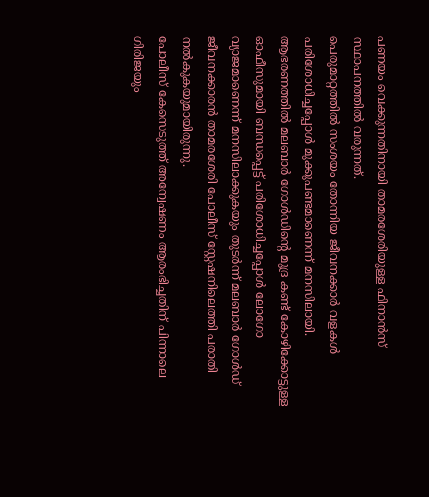പണയം വെക്കുന്നതിനായി താമരശേരിയുള്ള ഫിനാൻസ് സ്ഥാപനത്തിൽ വരുന്നത്.
പെരുമാറ്റത്തിൽ സംശയം തോന്നിയ ജീവനക്കാർ വളകൾ പരിശോധിച്ചപ്പോൾ മുക്കുപണ്ടമാണെന്ന് മനസിലായി. ആഭരണത്തിൽ മലബാർ ഗോൾഡിന്റെ മുദ്ര കണ്ട് കോഴിക്കോട്ടുള്ള ഓഫീസുമായി ബന്ധപ്പെട്ട് പരിശോധിച്ചപ്പോൾ ലോഗോ വ്യാജമാണെന്ന് മനസിലാക്കുകയും തുടർന്ന് മലബാർ ഗോൾഡ് ജീവനക്കാരൻ താമരശേരി പോലീസ് സ്റ്റേഷനിലെത്തി പരാതി നൽകുകയുമായിരുന്നു.
പോലീസ് കേസെടുത്ത് അന്വേഷണം ആരംഭിച്ചതിന് പിന്നാലെ ഗിരിജയും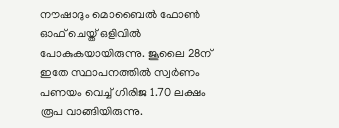നൗഷാദും മൊബൈൽ ഫോൺ ഓഫ് ചെയ്ത് ഒളിവിൽ പോകുകയായിരുന്നു. ജൂലൈ 28ന് ഇതേ സ്ഥാപനത്തിൽ സ്വർണം പണയം വെച്ച് ഗിരിജ 1.70 ലക്ഷം രൂപ വാങ്ങിയിരുന്നു.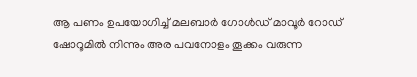ആ പണം ഉപയോഗിച്ച് മലബാർ ഗോൾഡ് മാവൂർ റോഡ് ഷോറൂമിൽ നിന്നും അര പവനോളം തൂക്കം വരുന്ന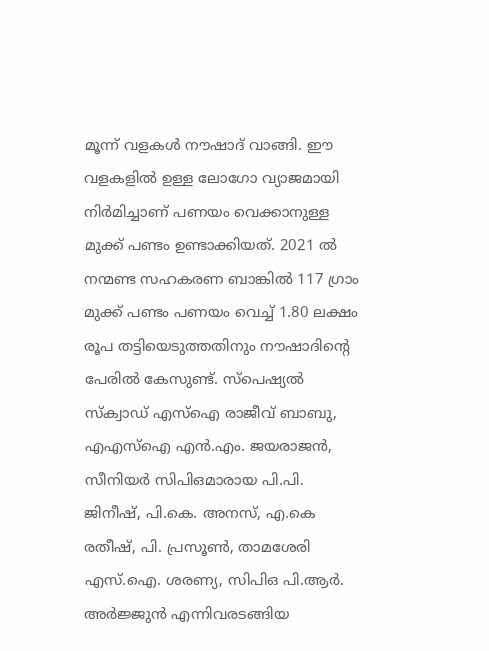മൂന്ന് വളകൾ നൗഷാദ് വാങ്ങി. ഈ വളകളിൽ ഉള്ള ലോഗോ വ്യാജമായി നിർമിച്ചാണ് പണയം വെക്കാനുള്ള മുക്ക് പണ്ടം ഉണ്ടാക്കിയത്. 2021 ൽ നന്മണ്ട സഹകരണ ബാങ്കിൽ 117 ഗ്രാം മുക്ക് പണ്ടം പണയം വെച്ച് 1.80 ലക്ഷം രൂപ തട്ടിയെടുത്തതിനും നൗഷാദിന്റെ പേരിൽ കേസുണ്ട്. സ്പെഷ്യൽ സ്ക്വാഡ് എസ്ഐ രാജീവ് ബാബു, എഎസ്ഐ എൻ.എം. ജയരാജൻ, സീനിയർ സിപിഒമാരായ പി.പി. ജിനീഷ്, പി.കെ. അനസ്, എ.കെ രതീഷ്, പി. പ്രസൂൺ, താമശേരി എസ്.ഐ. ശരണ്യ, സിപിഒ പി.ആർ. അർജ്ജുൻ എന്നിവരടങ്ങിയ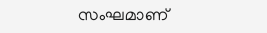സംഘമാണ്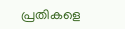പ്രതികളെ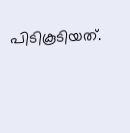പിടികൂടിയത്.